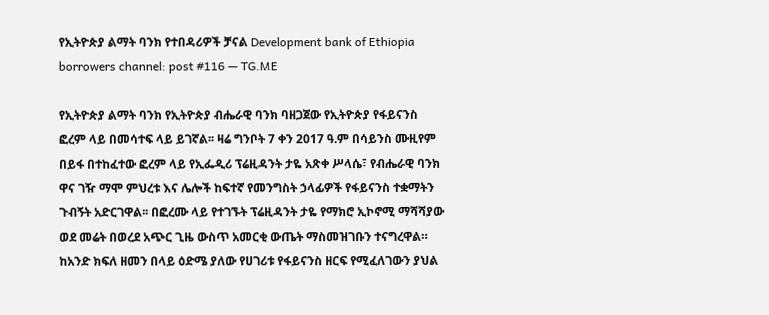የኢትዮጵያ ልማት ባንክ የተበዳሪዎች ቻናል Development bank of Ethiopia borrowers channel: post #116 — TG.ME

የኢትዮጵያ ልማት ባንክ የኢትዮጵያ ብሔራዊ ባንክ ባዘጋጀው የኢትዮጵያ የፋይናንስ ፎረም ላይ በመሳተፍ ላይ ይገኛል፡፡ ዛሬ ግንቦት 7 ቀን 2017 ዓ.ም በሳይንስ ሙዚየም በይፋ በተከፈተው ፎረም ላይ የኢፌዲሪ ፕሬዚዳንት ታዬ አጽቀ ሥላሴ፣ የብሔራዊ ባንክ ዋና ገዥ ማሞ ምህረቱ እና ሌሎች ከፍተኛ የመንግስት ኃላፊዎች የፋይናንስ ተቋማትን ጉብኝት አድርገዋል፡፡ በፎረሙ ላይ የተገኙት ፕሬዚዳንት ታዬ የማክሮ ኢኮኖሚ ማሻሻያው ወደ መሬት በወረደ አጭር ጊዜ ውስጥ አመርቂ ውጤት ማስመዝገቡን ተናግረዋል። ከአንድ ክፍለ ዘመን በላይ ዕድሜ ያለው የሀገሪቱ የፋይናንስ ዘርፍ የሚፈለገውን ያህል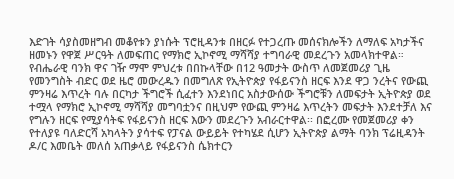እድገት ሳያስመዘግብ መቆየቱን ያነሱት ፕሮዚዳንቱ በዘርፉ የተጋረጡ መሰናክሎችን ለማለፍ አካታችና ዘመኑን የዋጀ ሥርዓት ለመፍጠር የማክሮ ኢኮኖሚ ማሻሻያ ተግባራዊ መደረጉን አመላክተዋል። የብሔራዊ ባንክ ዋና ገዥ ማሞ ምህረቱ በበኩላቸው በ12 ዓመታት ውስጥ ለመጀመሪያ ጊዜ የመንግስት ብድር ወደ ዜሮ መውረዱን በመግለጽ የኢትዮጵያ የፋይናንስ ዘርፍ እንደ ዋጋ ንረትና የውጪ ምንዛሬ እጥረት ባሉ በርካታ ችግሮች ሲፈተን እንደነበር አስታውሰው ችግሮቹን ለመፍታት ኢትዮጵያ ወደ ተሟላ የማክሮ ኢኮኖሚ ማሻሻያ መግባቷንና በዚህም የውጪ ምንዛሬ እጥረትን መፍታት እንደተቻለ እና የግሉን ዘርፍ የሚያሳትፍ የፋይናንስ ዘርፍ እውን መደረጉን አብራርተዋል፡፡ በፎረሙ የመጀመሪያ ቀን የተለያዩ ባለድርሻ አካላትን ያሳተፍ የፓናል ውይይት የተካሄደ ሲሆን ኢትዮጵያ ልማት ባንክ ፕሬዚዳንት ዶ/ር እመቤት መለሰ አጠቃላይ የፋይናንስ ሴክተርን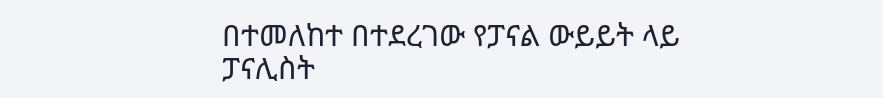በተመለከተ በተደረገው የፓናል ውይይት ላይ ፓናሊስት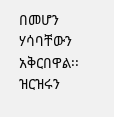በመሆን ሃሳባቸውን አቅርበዋል፡፡ ዝርዝሩን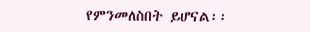የምንመለስበት ይሆናል፡፡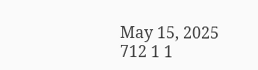May 15, 2025 712 1 1